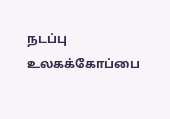நடப்பு உலகக்கோப்பை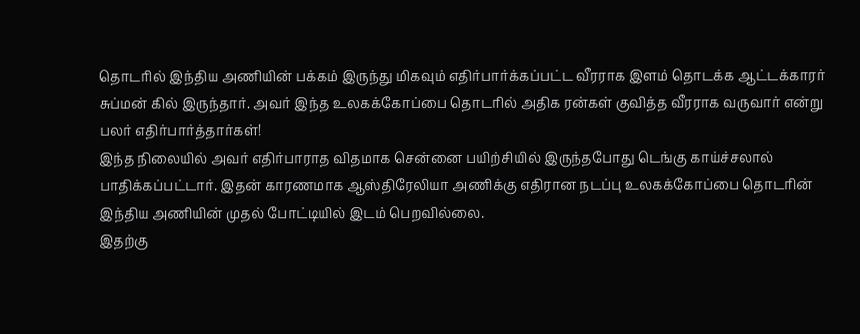தொடரில் இந்திய அணியின் பக்கம் இருந்து மிகவும் எதிர்பார்க்கப்பட்ட வீரராக இளம் தொடக்க ஆட்டக்காரர் சுப்மன் கில் இருந்தார். அவர் இந்த உலகக்கோப்பை தொடரில் அதிக ரன்கள் குவித்த வீரராக வருவார் என்று பலர் எதிர்பார்த்தார்கள்!
இந்த நிலையில் அவர் எதிர்பாராத விதமாக சென்னை பயிற்சியில் இருந்தபோது டெங்கு காய்ச்சலால் பாதிக்கப்பட்டார். இதன் காரணமாக ஆஸ்திரேலியா அணிக்கு எதிரான நடப்பு உலகக்கோப்பை தொடரின் இந்திய அணியின் முதல் போட்டியில் இடம் பெறவில்லை.
இதற்கு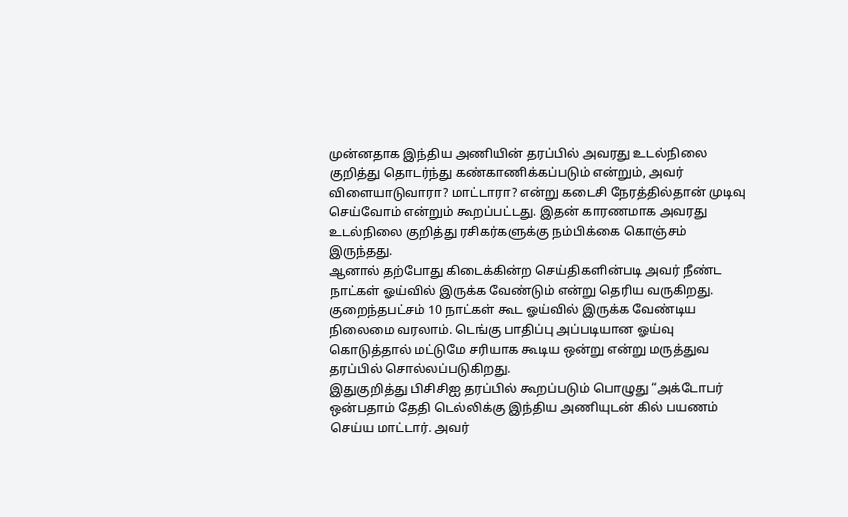முன்னதாக இந்திய அணியின் தரப்பில் அவரது உடல்நிலை குறித்து தொடர்ந்து கண்காணிக்கப்படும் என்றும், அவர் விளையாடுவாரா? மாட்டாரா? என்று கடைசி நேரத்தில்தான் முடிவு செய்வோம் என்றும் கூறப்பட்டது. இதன் காரணமாக அவரது உடல்நிலை குறித்து ரசிகர்களுக்கு நம்பிக்கை கொஞ்சம் இருந்தது.
ஆனால் தற்போது கிடைக்கின்ற செய்திகளின்படி அவர் நீண்ட நாட்கள் ஓய்வில் இருக்க வேண்டும் என்று தெரிய வருகிறது. குறைந்தபட்சம் 10 நாட்கள் கூட ஓய்வில் இருக்க வேண்டிய நிலைமை வரலாம். டெங்கு பாதிப்பு அப்படியான ஓய்வு கொடுத்தால் மட்டுமே சரியாக கூடிய ஒன்று என்று மருத்துவ தரப்பில் சொல்லப்படுகிறது.
இதுகுறித்து பிசிசிஐ தரப்பில் கூறப்படும் பொழுது “அக்டோபர் ஒன்பதாம் தேதி டெல்லிக்கு இந்திய அணியுடன் கில் பயணம் செய்ய மாட்டார். அவர்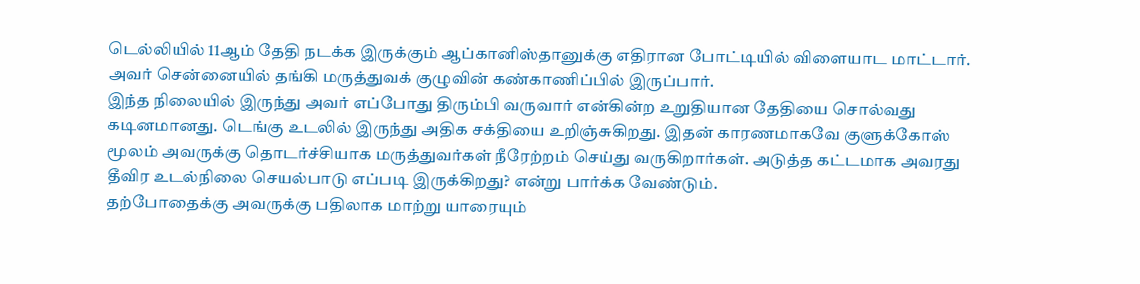டெல்லியில் 11ஆம் தேதி நடக்க இருக்கும் ஆப்கானிஸ்தானுக்கு எதிரான போட்டியில் விளையாட மாட்டார். அவர் சென்னையில் தங்கி மருத்துவக் குழுவின் கண்காணிப்பில் இருப்பார்.
இந்த நிலையில் இருந்து அவர் எப்போது திரும்பி வருவார் என்கின்ற உறுதியான தேதியை சொல்வது கடினமானது. டெங்கு உடலில் இருந்து அதிக சக்தியை உறிஞ்சுகிறது. இதன் காரணமாகவே குளுக்கோஸ் மூலம் அவருக்கு தொடர்ச்சியாக மருத்துவர்கள் நீரேற்றம் செய்து வருகிறார்கள். அடுத்த கட்டமாக அவரது தீவிர உடல்நிலை செயல்பாடு எப்படி இருக்கிறது? என்று பார்க்க வேண்டும்.
தற்போதைக்கு அவருக்கு பதிலாக மாற்று யாரையும்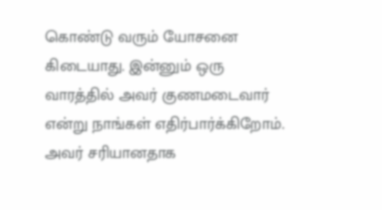கொண்டு வரும் யோசனை கிடையாது. இன்னும் ஒரு வாரத்தில் அவர் குணமடைவார் என்று நாங்கள் எதிர்பார்க்கிறோம். அவர் சரியானதாக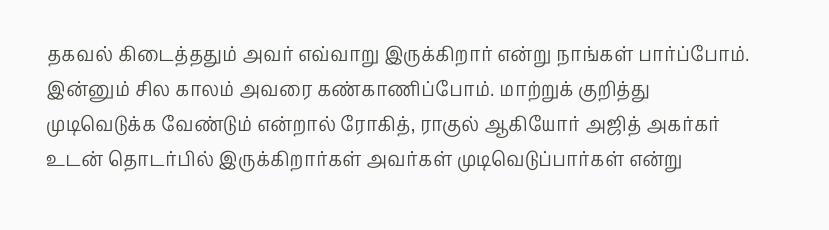தகவல் கிடைத்ததும் அவர் எவ்வாறு இருக்கிறார் என்று நாங்கள் பார்ப்போம். இன்னும் சில காலம் அவரை கண்காணிப்போம். மாற்றுக் குறித்து முடிவெடுக்க வேண்டும் என்றால் ரோகித், ராகுல் ஆகியோர் அஜித் அகர்கர் உடன் தொடர்பில் இருக்கிறார்கள் அவர்கள் முடிவெடுப்பார்கள் என்று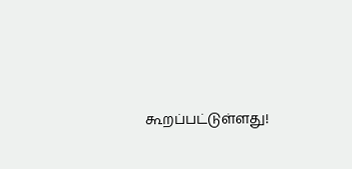கூறப்பட்டுள்ளது!